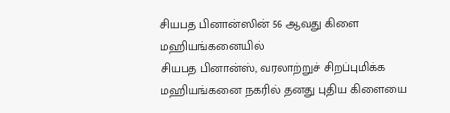சியபத பினான்ஸின் 56 ஆவது கிளை மஹியங்கனையில்
சியபத பினான்ஸ், வரலாற்றுச் சிறப்புமிக்க மஹியங்கனை நகரில் தனது புதிய கிளையை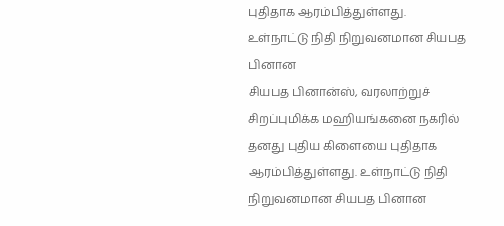புதிதாக ஆரம்பித்துள்ளது. உள்நாட்டு நிதி நிறுவனமான சியபத பினான
சியபத பினான்ஸ், வரலாற்றுச் சிறப்புமிக்க மஹியங்கனை நகரில் தனது புதிய கிளையை புதிதாக ஆரம்பித்துள்ளது. உள்நாட்டு நிதி நிறுவனமான சியபத பினான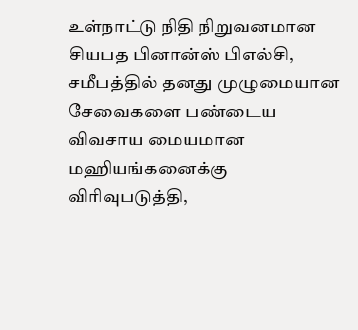உள்நாட்டு நிதி நிறுவனமான சியபத பினான்ஸ் பிஎல்சி, சமீபத்தில் தனது முழுமையான சேவைகளை பண்டைய விவசாய மையமான மஹியங்கனைக்கு விரிவுபடுத்தி,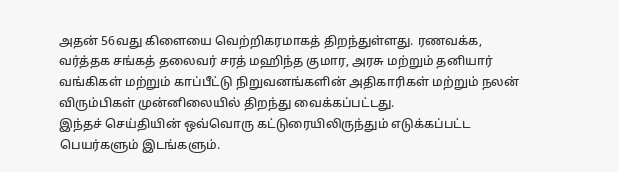அதன் 56வது கிளையை வெற்றிகரமாகத் திறந்துள்ளது. ரணவக்க, வர்த்தக சங்கத் தலைவர் சரத் மஹிந்த குமார, அரசு மற்றும் தனியார் வங்கிகள் மற்றும் காப்பீட்டு நிறுவனங்களின் அதிகாரிகள் மற்றும் நலன் விரும்பிகள் முன்னிலையில் திறந்து வைக்கப்பட்டது.
இந்தச் செய்தியின் ஒவ்வொரு கட்டுரையிலிருந்தும் எடுக்கப்பட்ட பெயர்களும் இடங்களும்.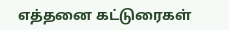எத்தனை கட்டுரைகள்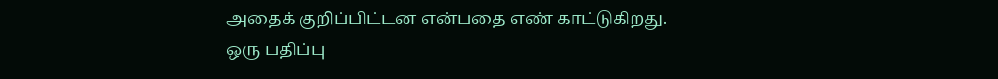அதைக் குறிப்பிட்டன என்பதை எண் காட்டுகிறது.
ஒரு பதிப்பு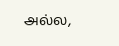அல்ல,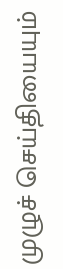முழுச் செய்தியையும்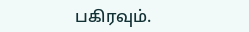பகிரவும்.